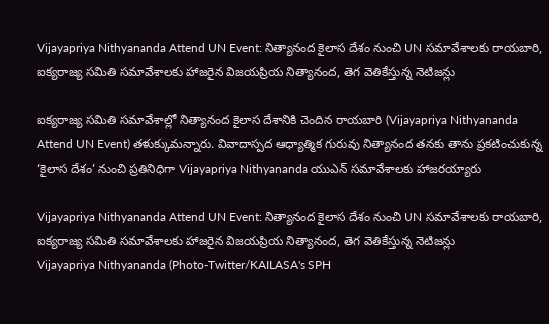Vijayapriya Nithyananda Attend UN Event: నిత్యానంద కైలాస దేశం నుంచి UN సమావేశాలకు రాయబారి, ఐక్యరాజ్య సమితి సమావేశాలకు హాజరైన విజయప్రియ నిత్యానంద, తెగ వెతికేస్తున్న నెటిజన్లు

ఐక్యరాజ్య సమితి సమావేశాల్లో నిత్యానంద కైలాస దేశానికి చెందిన రాయబారి (Vijayapriya Nithyananda Attend UN Event) తళుక్కుమన్నారు. వివాదాస్పద ఆధ్యాత్మిక గురువు నిత్యానంద తనకు తాను ప్రకటించుకున్న ‘కైలాస దేశం’ నుంచి ప్రతినిధిగా Vijayapriya Nithyananda యుఎన్ సమావేశాలకు హాజరయ్యారు

Vijayapriya Nithyananda Attend UN Event: నిత్యానంద కైలాస దేశం నుంచి UN సమావేశాలకు రాయబారి, ఐక్యరాజ్య సమితి సమావేశాలకు హాజరైన విజయప్రియ నిత్యానంద, తెగ వెతికేస్తున్న నెటిజన్లు
Vijayapriya Nithyananda (Photo-Twitter/KAILASA's SPH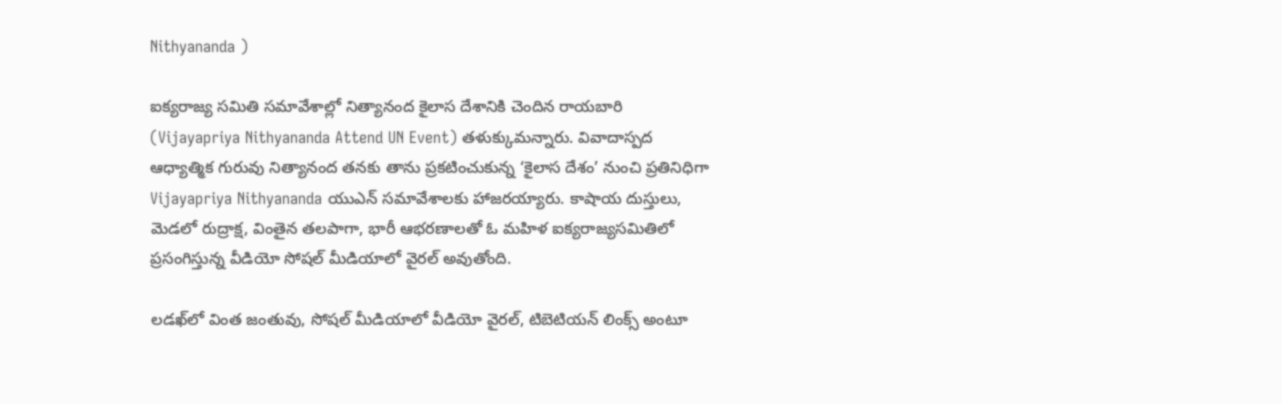Nithyananda )

ఐక్యరాజ్య సమితి సమావేశాల్లో నిత్యానంద కైలాస దేశానికి చెందిన రాయబారి (Vijayapriya Nithyananda Attend UN Event) తళుక్కుమన్నారు. వివాదాస్పద ఆధ్యాత్మిక గురువు నిత్యానంద తనకు తాను ప్రకటించుకున్న ‘కైలాస దేశం’ నుంచి ప్రతినిధిగా Vijayapriya Nithyananda యుఎన్ సమావేశాలకు హాజరయ్యారు. కాషాయ దుస్తులు, మెడలో రుద్రాక్ష, వింతైన తలపాగా, భారీ ఆభరణాలతో ఓ మహిళ ఐక్యరాజ్యసమితిలో ప్రసంగిస్తున్న వీడియో సోషల్ మీడియాలో వైరల్ అవుతోంది.

లడఖ్‌లో వింత జంతువు, సోషల్ మీడియాలో వీడియో వైరల్, టిబెటియన్ లింక్స్ అంటూ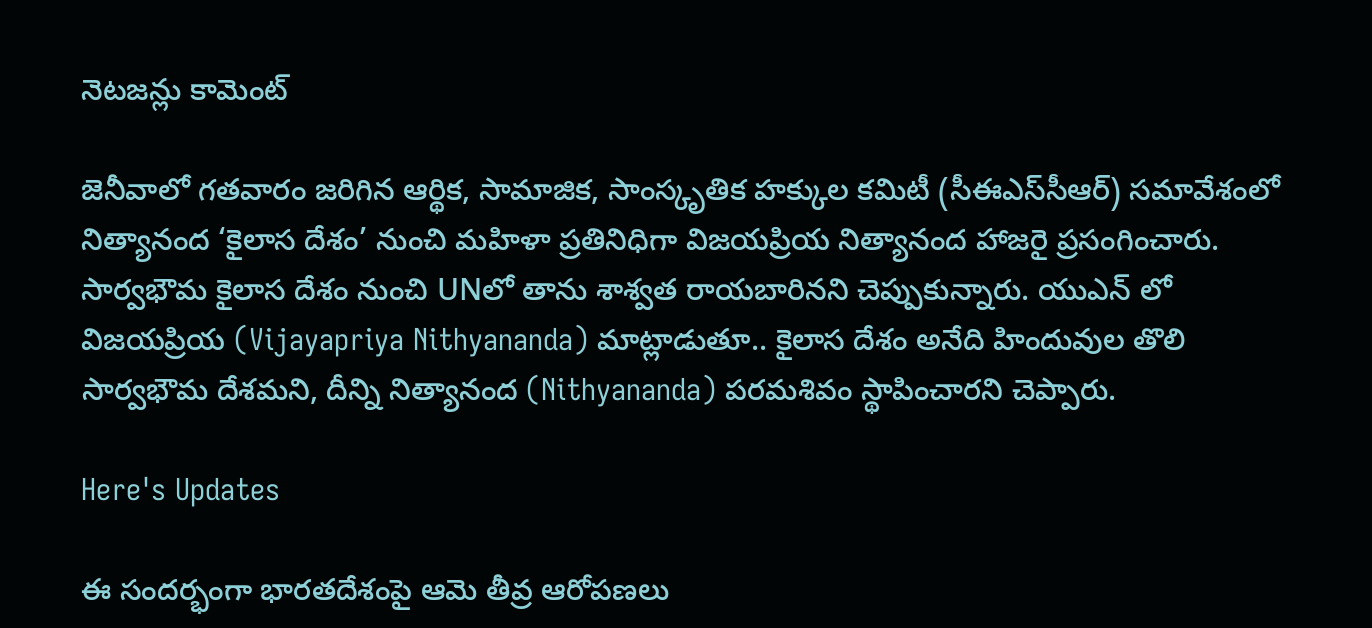నెటజన్లు కామెంట్

జెనీవాలో గతవారం జరిగిన ఆర్థిక, సామాజిక, సాంస్కృతిక హక్కుల కమిటీ (సీఈఎస్‌సీఆర్‌) సమావేశంలో నిత్యానంద ‘కైలాస దేశం’ నుంచి మహిళా ప్రతినిధిగా విజయప్రియ నిత్యానంద హాజరై ప్రసంగించారు. సార్వభౌమ కైలాస దేశం నుంచి UNలో తాను శాశ్వత రాయబారినని చెప్పుకున్నారు. యుఎన్ లో విజయప్రియ (Vijayapriya Nithyananda) మాట్లాడుతూ.. కైలాస దేశం అనేది హిందువుల తొలి సార్వభౌమ దేశమని, దీన్ని నిత్యానంద (Nithyananda) పరమశివం స్థాపించారని చెప్పారు.

Here's Updates

ఈ సందర్భంగా భారతదేశంపై ఆమె తీవ్ర ఆరోపణలు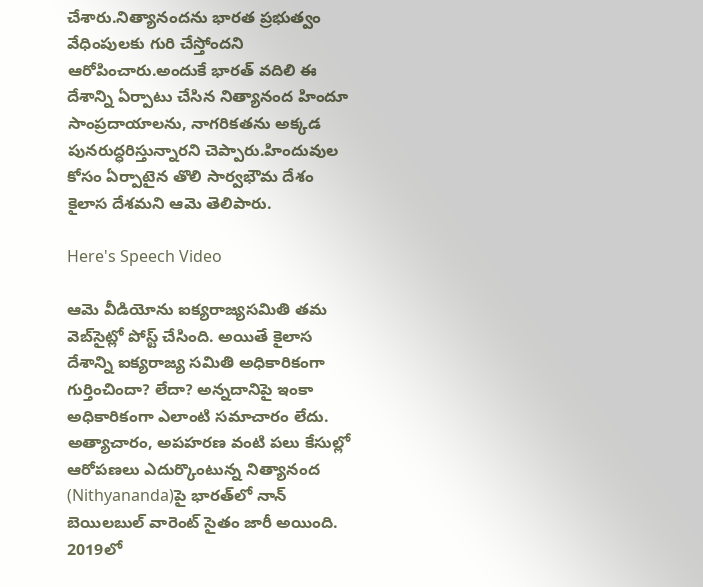చేశారు.నిత్యానందను భారత ప్రభుత్వం వేధింపులకు గురి చేస్తోందని ఆరోపించారు.అందుకే భారత్ వదిలి ఈ దేశాన్ని ఏర్పాటు చేసిన నిత్యానంద హిందూ సాంప్రదాయాలను, నాగరికతను అక్కడ పునరుద్ధరిస్తున్నారని చెప్పారు.హిందువుల కోసం ఏర్పాటైన తొలి సార్వభౌమ దేశం కైలాస దేశమని ఆమె తెలిపారు.

Here's Speech Video

ఆమె వీడియోను ఐక్యరాజ్యసమితి తమ వెబ్‌సైట్లో పోస్ట్‌ చేసింది. అయితే కైలాస దేశాన్ని ఐక్యరాజ్య సమితి అధికారికంగా గుర్తించిందా? లేదా? అన్నదానిపై ఇంకా అధికారికంగా ఎలాంటి సమాచారం లేదు. అత్యాచారం, అపహరణ వంటి పలు కేసుల్లో ఆరోపణలు ఎదుర్కొంటున్న నిత్యానంద (Nithyananda)పై భారత్‌లో నాన్‌ బెయిలబుల్‌ వారెంట్‌ సైతం జారీ అయింది. 2019లో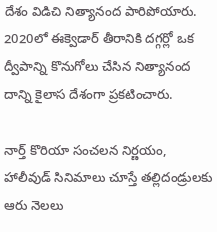దేశం విడిచి నిత్యానంద పారిపోయారు. 2020లో ఈక్వెడార్ తీరానికి దగ్గర్లో ఒక ద్వీపాన్ని కొనుగోలు చేసిన నిత్యానంద దాన్ని కైలాస దేశంగా ప్రకటించారు.

నార్త్ కొరియా సంచలన నిర్ణయం, హాలీవుడ్ సినిమాలు చూస్తే తల్లిదండ్రులకు ఆరు నెలలు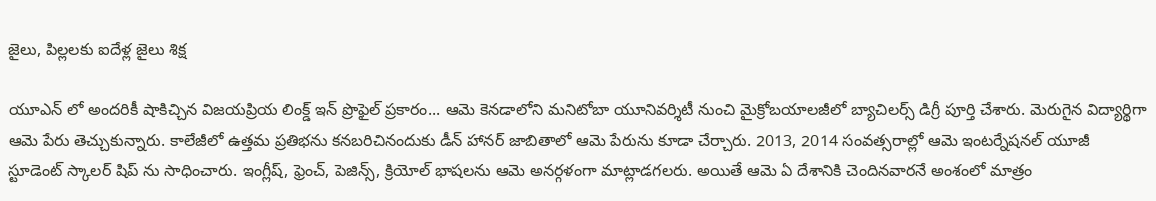జైలు, పిల్లలకు ఐదేళ్ల జైలు శిక్ష

యూఎన్ లో అందరికీ షాకిచ్చిన విజయప్రియ లింక్డ్ ఇన్ ప్రొఫైల్ ప్రకారం... ఆమె కెనడాలోని మనిటోబా యూనివర్శిటీ నుంచి మైక్రోబయాలజీలో బ్యాచిలర్స్ డిగ్రీ పూర్తి చేశారు. మెరుగైన విద్యార్థిగా ఆమె పేరు తెచ్చుకున్నారు. కాలేజీలో ఉత్తమ ప్రతిభను కనబరిచినందుకు డీన్ హానర్ జాబితాలో ఆమె పేరును కూడా చేర్చారు. 2013, 2014 సంవత్సరాల్లో ఆమె ఇంటర్నేషనల్ యూజీ స్టూడెంట్ స్కాలర్ షిప్ ను సాధించారు. ఇంగ్లీష్, ఫ్రెంచ్, పెజిన్స్, క్రియోల్ భాషలను ఆమె అనర్గళంగా మాట్లాడగలరు. అయితే ఆమె ఏ దేశానికి చెందినవారనే అంశంలో మాత్రం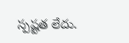స్పష్టత లేదు.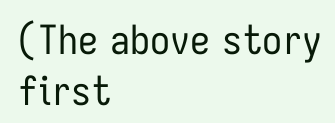(The above story first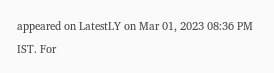appeared on LatestLY on Mar 01, 2023 08:36 PM IST. For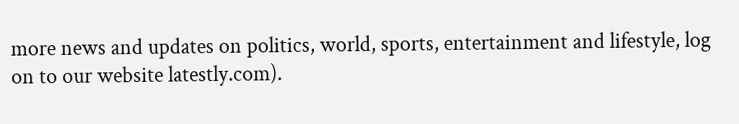more news and updates on politics, world, sports, entertainment and lifestyle, log on to our website latestly.com).